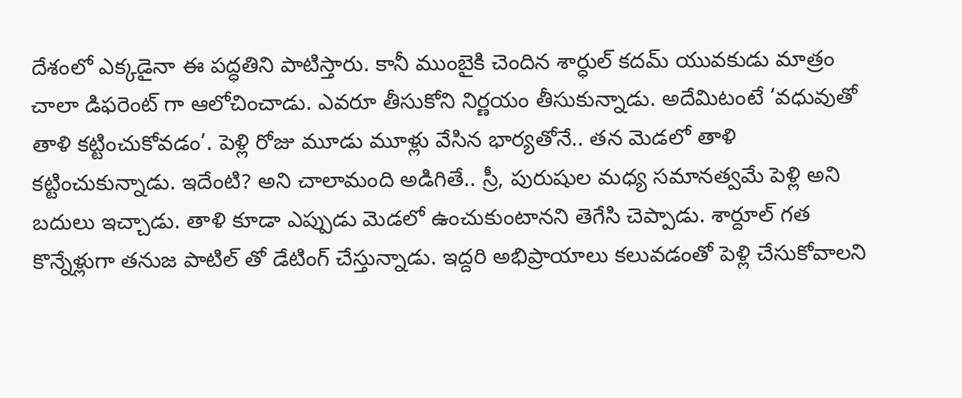దేశంలో ఎక్కడైనా ఈ పద్ధతిని పాటిస్తారు. కానీ ముంబైకి చెందిన శార్ధుల్ కదమ్ యువకుడు మాత్రం చాలా డిఫరెంట్ గా ఆలోచించాడు. ఎవరూ తీసుకోని నిర్ణయం తీసుకున్నాడు. అదేమిటంటే ‘వధువుతో తాళి కట్టించుకోవడం’. పెళ్లి రోజు మూడు మూళ్లు వేసిన భార్యతోనే.. తన మెడలో తాళి కట్టించుకున్నాడు. ఇదేంటి? అని చాలామంది అడిగితే.. స్రీ, పురుషుల మధ్య సమానత్వమే పెళ్లి అని బదులు ఇచ్చాడు. తాళి కూడా ఎప్పుడు మెడలో ఉంచుకుంటానని తెగేసి చెప్పాడు. శార్దూల్ గత కొన్నేళ్లుగా తనుజ పాటిల్ తో డేటింగ్ చేస్తున్నాడు. ఇద్దరి అభిప్రాయాలు కలువడంతో పెళ్లి చేసుకోవాలని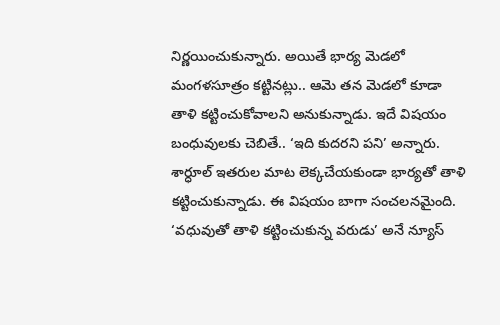నిర్ణయించుకున్నారు. అయితే భార్య మెడలో మంగళసూత్రం కట్టినట్లు.. ఆమె తన మెడలో కూడా తాళి కట్టించుకోవాలని అనుకున్నాడు. ఇదే విషయం బంధువులకు చెబితే.. ‘ఇది కుదరని పని’ అన్నారు.
శార్ధూల్ ఇతరుల మాట లెక్కచేయకుండా భార్యతో తాళి కట్టించుకున్నాడు. ఈ విషయం బాగా సంచలనమైంది. ‘వధువుతో తాళి కట్టించుకున్న వరుడు’ అనే న్యూస్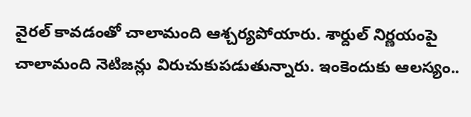వైరల్ కావడంతో చాలామంది ఆశ్చర్యపోయారు. శార్దుల్ నిర్ణయంపై చాలామంది నెటిజన్లు విరుచుకుపడుతున్నారు. ఇంకెందుకు ఆలస్యం..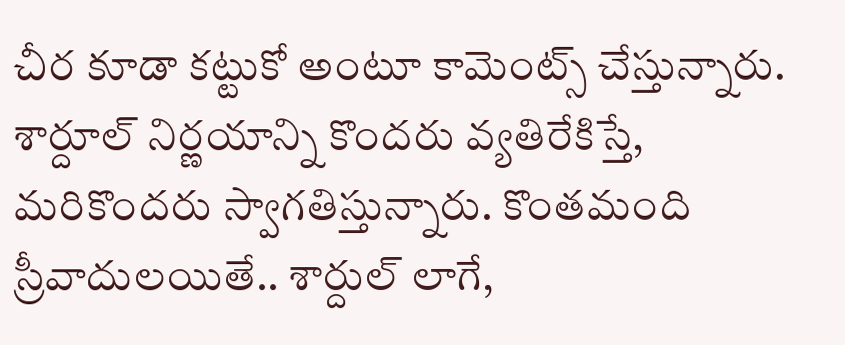చీర కూడా కట్టుకో అంటూ కామెంట్స్ చేస్తున్నారు. శార్దూల్ నిర్ణయాన్ని కొందరు వ్యతిరేకిస్తే, మరికొందరు స్వాగతిస్తున్నారు. కొంతమంది స్రీవాదులయితే.. శార్దుల్ లాగే,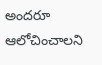అందరూ ఆలోచించాలని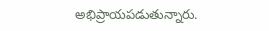అభిప్రాయపడుతున్నారు.